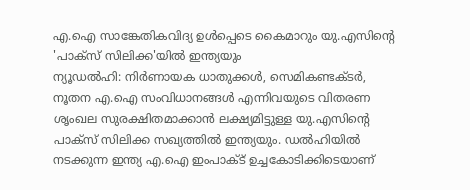എ.ഐ സാങ്കേതികവിദ്യ ഉൾപ്പെടെ കൈമാറും യു.എസിന്റെ 'പാക്സ് സിലിക്ക'യിൽ ഇന്ത്യയും
ന്യൂഡൽഹി: നിർണായക ധാതുക്കൾ, സെമികണ്ടക്ടർ, നൂതന എ.ഐ സംവിധാനങ്ങൾ എന്നിവയുടെ വിതരണ ശൃംഖല സുരക്ഷിതമാക്കാൻ ലക്ഷ്യമിട്ടുള്ള യു.എസിന്റെ പാക്സ് സിലിക്ക സഖ്യത്തിൽ ഇന്ത്യയും. ഡൽഹിയിൽ നടക്കുന്ന ഇന്ത്യ എ.ഐ ഇംപാക്ട് ഉച്ചകോടിക്കിടെയാണ്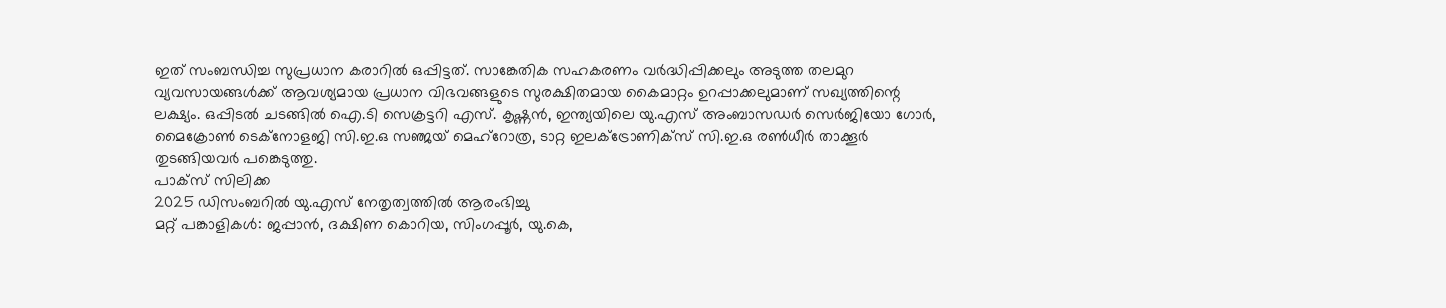ഇത് സംബന്ധിച്ച സുപ്രധാന കരാറിൽ ഒപ്പിട്ടത്. സാങ്കേതിക സഹകരണം വർദ്ധിപ്പിക്കലും അടുത്ത തലമുറ വ്യവസായങ്ങൾക്ക് ആവശ്യമായ പ്രധാന വിഭവങ്ങളുടെ സുരക്ഷിതമായ കൈമാറ്റം ഉറപ്പാക്കലുമാണ് സഖ്യത്തിന്റെ ലക്ഷ്യം. ഒപ്പിടൽ ചടങ്ങിൽ ഐ.ടി സെക്രട്ടറി എസ്. കൃഷ്ണൻ, ഇന്ത്യയിലെ യു.എസ് അംബാസഡർ സെർജിയോ ഗോർ, മൈക്രോൺ ടെക്നോളജി സി.ഇ.ഒ സഞ്ജയ് മെഹ്റോത്ര, ടാറ്റ ഇലക്ട്രോണിക്സ് സി.ഇ.ഒ രൺധീർ താക്കൂർ തുടങ്ങിയവർ പങ്കെടുത്തു.
പാക്സ് സിലിക്ക
2025 ഡിസംബറിൽ യു.എസ് നേതൃത്വത്തിൽ ആരംഭിച്ചു
മറ്റ് പങ്കാളികൾ: ജപ്പാൻ, ദക്ഷിണ കൊറിയ, സിംഗപ്പൂർ, യു.കെ,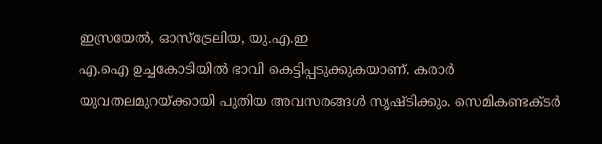ഇസ്രയേൽ, ഓസ്ട്രേലിയ, യു.എ.ഇ
എ.ഐ ഉച്ചകോടിയിൽ ഭാവി കെട്ടിപ്പടുക്കുകയാണ്. കരാർ യുവതലമുറയ്ക്കായി പുതിയ അവസരങ്ങൾ സൃഷ്ടിക്കും. സെമികണ്ടക്ടർ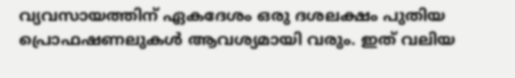വ്യവസായത്തിന് ഏകദേശം ഒരു ദശലക്ഷം പുതിയ പ്രൊഫഷണലുകൾ ആവശ്യമായി വരും. ഇത് വലിയ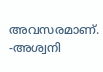അവസരമാണ്.
-അശ്വനി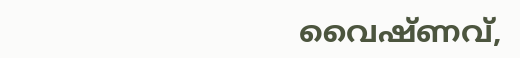വൈഷ്ണവ്,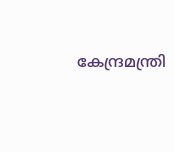കേന്ദ്രമന്ത്രി